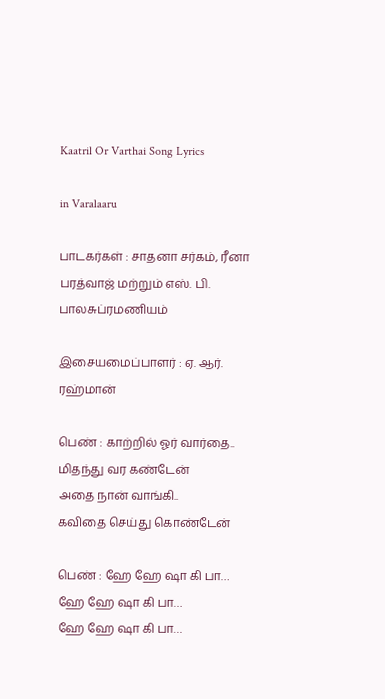Kaatril Or Varthai Song Lyrics

in Varalaaru

பாடகர்கள் : சாதனா சர்கம், ரீனா பரத்வாஜ் மற்றும் எஸ். பி. பாலசுப்ரமணியம்

இசையமைப்பாளர் : ஏ. ஆர். ரஹ்மான்

பெண் : காற்றில் ஓர் வார்தை..
மிதந்து வர கண்டேன்
அதை நான் வாங்கி..
கவிதை செய்து கொண்டேன்

பெண் : ஹே ஹே ஷா கி பா…
ஹே ஹே ஷா கி பா…
ஹே ஹே ஷா கி பா…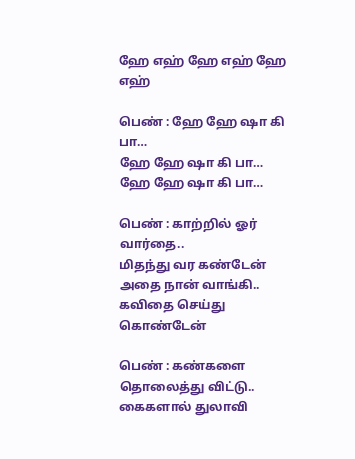ஹே எஹ் ஹே எஹ் ஹே எஹ்

பெண் : ஹே ஹே ஷா கி பா…
ஹே ஹே ஷா கி பா…
ஹே ஹே ஷா கி பா…

பெண் : காற்றில் ஓர் வார்தை..
மிதந்து வர கண்டேன்
அதை நான் வாங்கி..
கவிதை செய்து கொண்டேன்

பெண் : கண்களை தொலைத்து விட்டு..
கைகளால் துலாவி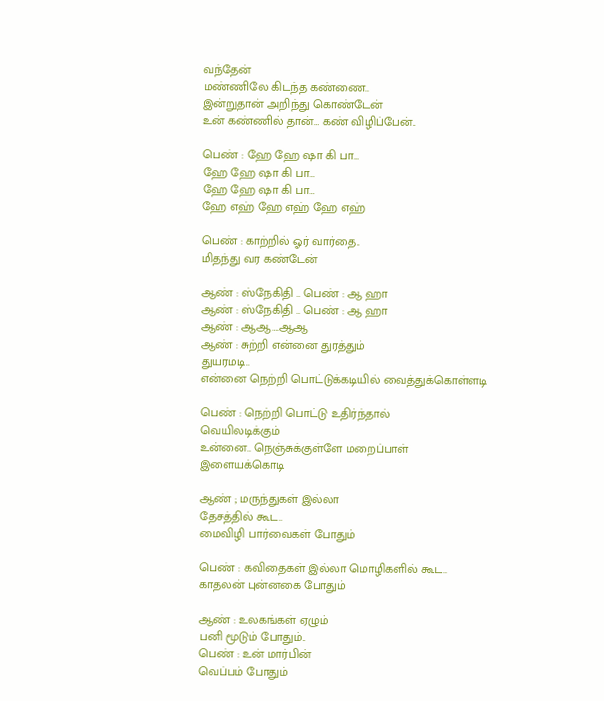வந்தேன்
மண்ணிலே கிடந்த கண்ணை..
இன்றுதான் அறிந்து கொண்டேன்
உன் கண்ணில் தான்… கண் விழிப்பேன்..

பெண் : ஹே ஹே ஷா கி பா…
ஹே ஹே ஷா கி பா…
ஹே ஹே ஷா கி பா…
ஹே எஹ் ஹே எஹ் ஹே எஹ்

பெண் : காற்றில் ஓர் வார்தை..
மிதந்து வர கண்டேன்

ஆண் : ஸ்நேகிதி .. பெண் : ஆ ஹா
ஆண் : ஸ்நேகிதி .. பெண் : ஆ ஹா
ஆண் : ஆஆ….ஆஆ
ஆண் : சுற்றி என்னை துரத்தும்
துயரமடி..
என்னை நெற்றி பொட்டுக்கடியில் வைத்துக்கொள்ளடி

பெண் : நெற்றி பொட்டு உதிர்ந்தால்
வெயிலடிக்கும்
உன்னை.. நெஞ்சுக்குள்ளே மறைப்பாள்
இளையக்கொடி

ஆண் ; மருந்துகள் இல்லா
தேசத்தில் கூட..
மைவிழி பார்வைகள் போதும்

பெண் : கவிதைகள் இல்லா மொழிகளில் கூட..
காதலன் புன்னகை போதும்

ஆண் : உலகங்கள் ஏழும்
பனி மூடும் போதும்..
பெண் : உன் மார்பின்
வெப்பம் போதும்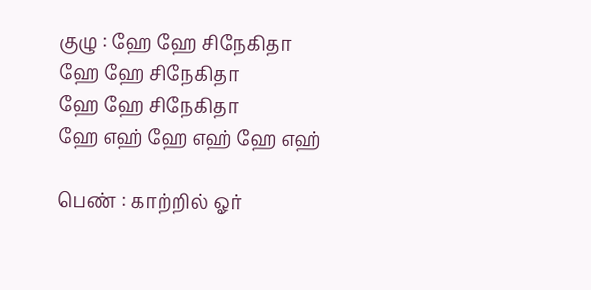குழு : ஹே ஹே சிநேகிதா
ஹே ஹே சிநேகிதா
ஹே ஹே சிநேகிதா
ஹே எஹ் ஹே எஹ் ஹே எஹ்

பெண் : காற்றில் ஓர்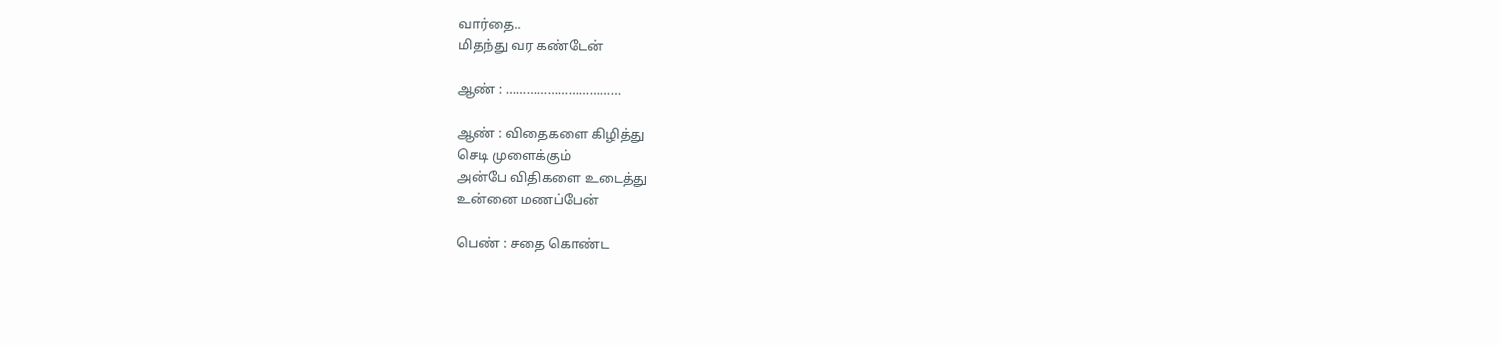வார்தை..
மிதந்து வர கண்டேன்

ஆண் : ……………………………

ஆண் : விதைகளை கிழித்து
செடி முளைக்கும்
அன்பே விதிகளை உடைத்து
உன்னை மணப்பேன்

பெண் : சதை கொண்ட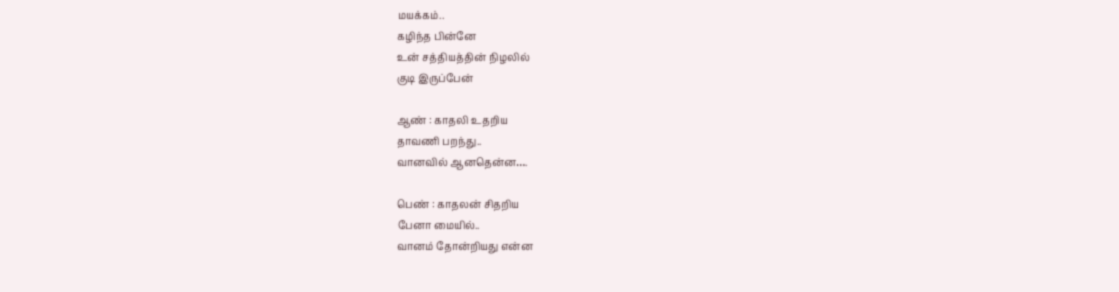மயக்கம்..
கழிந்த பின்னே
உன் சத்தியத்தின் நிழலில்
குடி இருப்பேன்

ஆண் : காதலி உதறிய
தாவணி பறந்து..
வானவில் ஆனதென்ன….

பெண் : காதலன் சிதறிய
பேனா மையில்..
வானம் தோன்றியது என்ன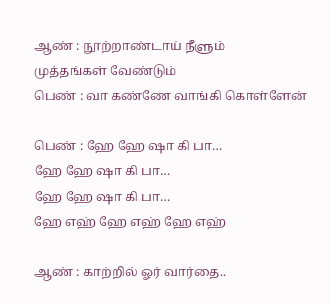ஆண் : நூற்றாண்டாய் நீளும்
முத்தங்கள் வேண்டும்
பெண் : வா கண்ணே வாங்கி கொள்ளேன்

பெண் : ஹே ஹே ஷா கி பா…
ஹே ஹே ஷா கி பா…
ஹே ஹே ஷா கி பா…
ஹே எஹ் ஹே எஹ் ஹே எஹ்

ஆண் : காற்றில் ஓர் வார்தை..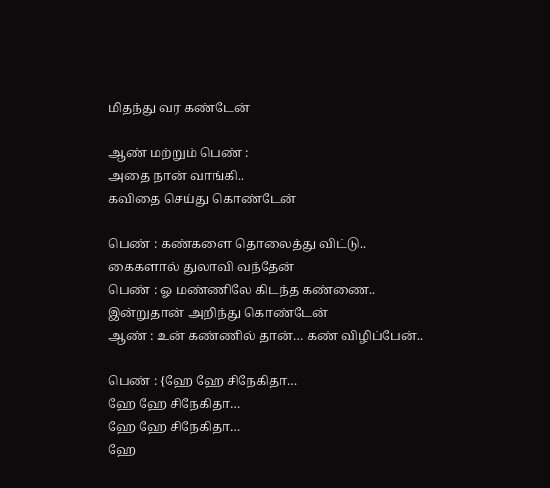மிதந்து வர கண்டேன்

ஆண் மற்றும் பெண் :
அதை நான் வாங்கி..
கவிதை செய்து கொண்டேன்

பெண் : கண்களை தொலைத்து விட்டு..
கைகளால் துலாவி வந்தேன்
பெண் : ஓ மண்ணிலே கிடந்த கண்ணை..
இன்றுதான் அறிந்து கொண்டேன்
ஆண் : உன் கண்ணில் தான்… கண் விழிப்பேன்..

பெண் : {ஹே ஹே சிநேகிதா…
ஹே ஹே சிநேகிதா…
ஹே ஹே சிநேகிதா…
ஹே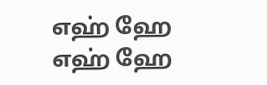எஹ் ஹே எஹ் ஹே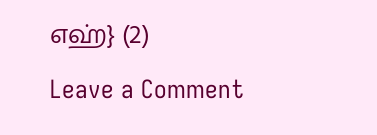எஹ்} (2)

Leave a Comment